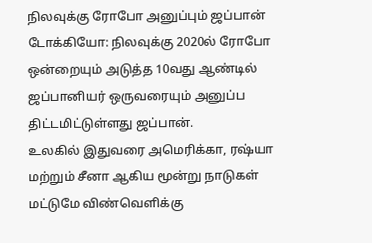நிலவுக்கு ரோபோ அனுப்பும் ஜப்பான்
டோக்கியோ: நிலவுக்கு 2020ல் ரோபோ ஒன்றையும் அடுத்த 10வது ஆண்டில் ஜப்பானியர் ஒருவரையும் அனுப்ப திட்டமிட்டுள்ளது ஜப்பான்.
உலகில் இதுவரை அமெரிக்கா, ரஷ்யா மற்றும் சீனா ஆகிய மூன்று நாடுகள் மட்டுமே விண்வெளிக்கு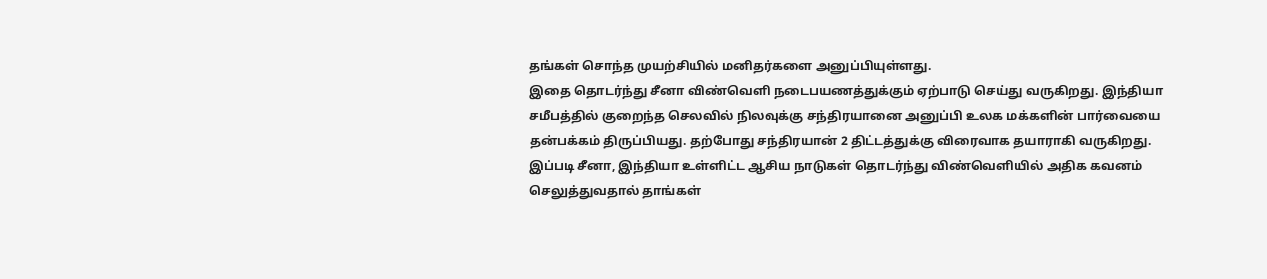தங்கள் சொந்த முயற்சியில் மனிதர்களை அனுப்பியுள்ளது.
இதை தொடர்ந்து சீனா விண்வெளி நடைபயணத்துக்கும் ஏற்பாடு செய்து வருகிறது. இந்தியா சமீபத்தில் குறைந்த செலவில் நிலவுக்கு சந்திரயானை அனுப்பி உலக மக்களின் பார்வையை தன்பக்கம் திருப்பியது. தற்போது சந்திரயான் 2 திட்டத்துக்கு விரைவாக தயாராகி வருகிறது.
இப்படி சீனா, இந்தியா உள்ளிட்ட ஆசிய நாடுகள் தொடர்ந்து விண்வெளியில் அதிக கவனம் செலுத்துவதால் தாங்கள்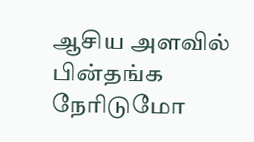ஆசிய அளவில் பின்தங்க நேரிடுமோ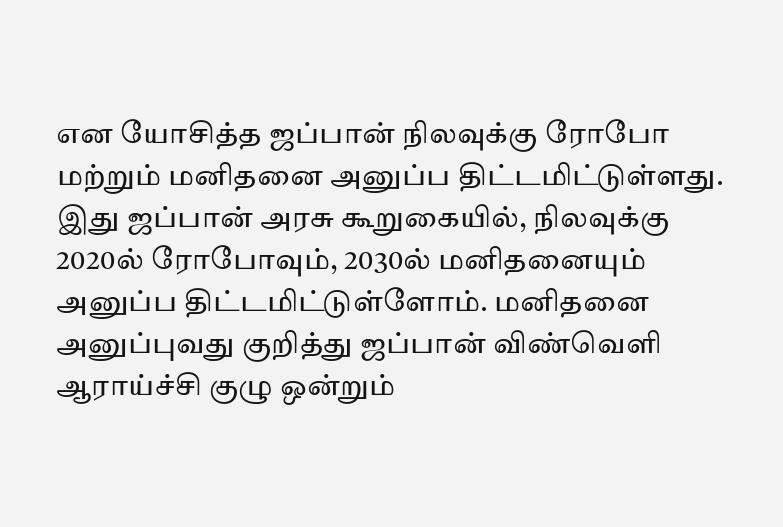என யோசித்த ஜப்பான் நிலவுக்கு ரோபோ மற்றும் மனிதனை அனுப்ப திட்டமிட்டுள்ளது.
இது ஜப்பான் அரசு கூறுகையில், நிலவுக்கு 2020ல் ரோபோவும், 2030ல் மனிதனையும் அனுப்ப திட்டமிட்டுள்ளோம். மனிதனை அனுப்புவது குறித்து ஜப்பான் விண்வெளி ஆராய்ச்சி குழு ஒன்றும்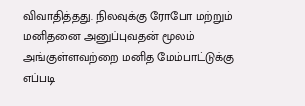விவாதித்தது. நிலவுக்கு ரோபோ மற்றும் மனிதனை அனுப்புவதன் மூலம் அங்குள்ளவற்றை மனித மேம்பாட்டுக்கு எப்படி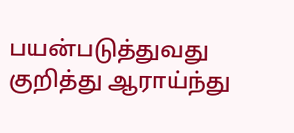பயன்படுத்துவது குறித்து ஆராய்ந்து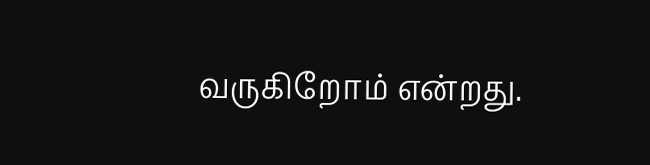வருகிறோம் என்றது.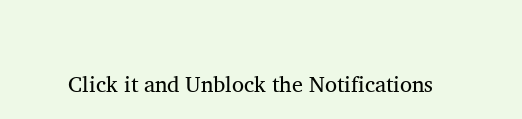Click it and Unblock the Notifications